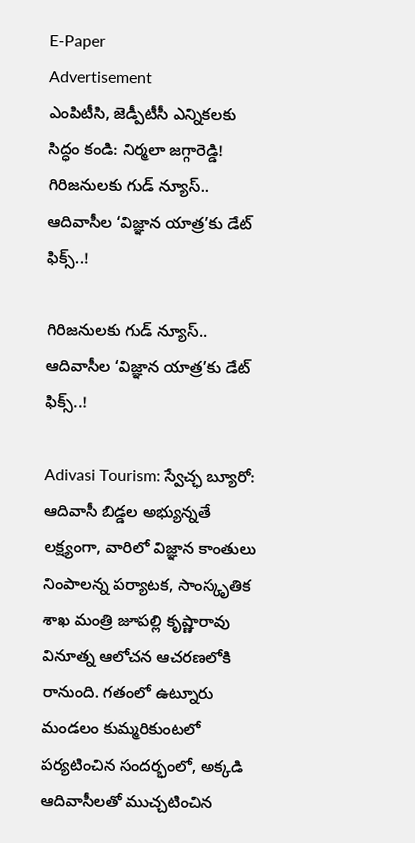E-Paper
Advertisement
ఎంపిటీసి, జెడ్పీటీసీ ఎన్నికలకు సిద్ధం కండి: నిర్మలా జగ్గారెడ్డి!
గిరిజనులకు గుడ్ న్యూస్.. ఆదివాసీల ‘విజ్ఞాన యాత్ర’కు డేట్ ఫిక్స్..!

గిరిజనులకు గుడ్ న్యూస్.. ఆదివాసీల ‘విజ్ఞాన యాత్ర’కు డేట్ ఫిక్స్..!

Adivasi Tourism: స్వేచ్ఛ బ్యూరో: ఆదివాసీ బిడ్డల అభ్యున్నతే లక్ష్యంగా, వారిలో విజ్ఞాన కాంతులు నింపాలన్న పర్యాటక, సాంస్కృతిక శాఖ మంత్రి జూపల్లి కృష్ణారావు వినూత్న ఆలోచన ఆచరణలోకి రానుంది. గతంలో ఉట్నూరు మండలం కుమ్మరికుంటలో పర్యటించిన సందర్భంలో, అక్కడి ఆదివాసీలతో ముచ్చటించిన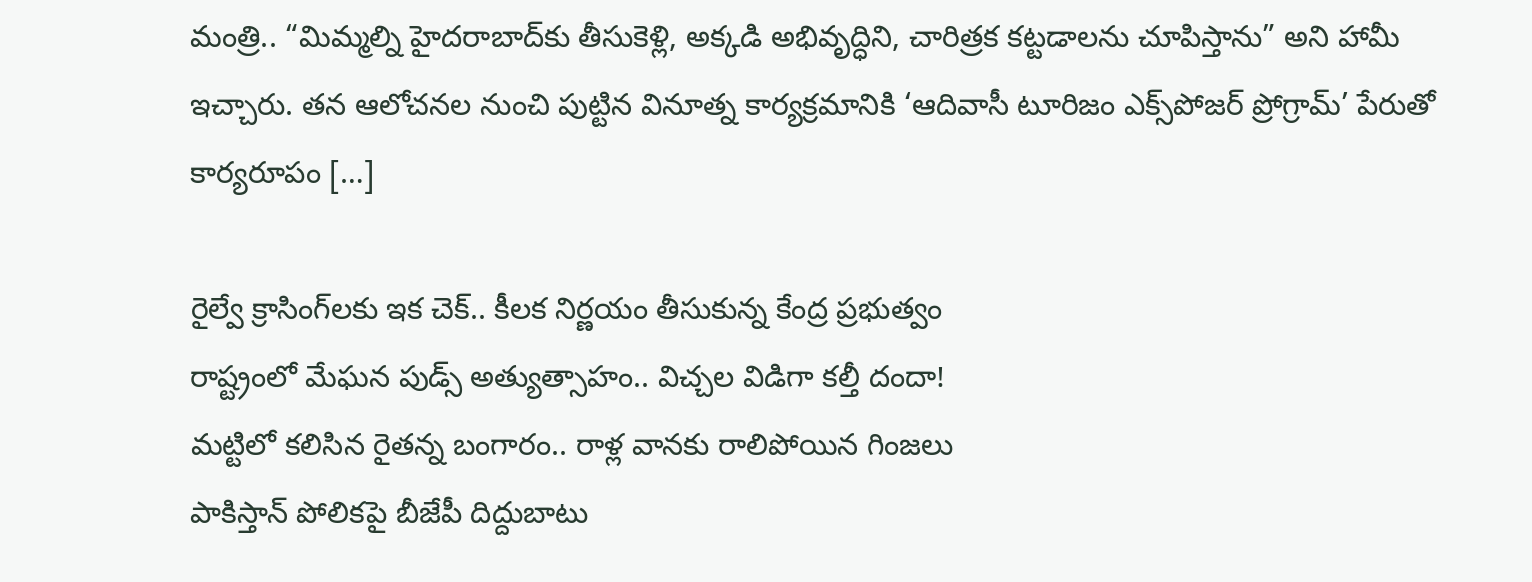మంత్రి.. “మిమ్మల్ని హైదరాబాద్‌కు తీసుకెళ్లి, అక్కడి అభివృద్ధిని, చారిత్రక కట్టడాలను చూపిస్తాను” అని హామీ ఇచ్చారు. తన ఆలోచనల నుంచి పుట్టిన వినూత్న కార్యక్రమానికి ‘ఆదివాసీ టూరిజం ఎక్స్‌పోజర్ ప్రోగ్రామ్’ పేరుతో కార్యరూపం […]

రైల్వే క్రాసింగ్‌లకు ఇక చెక్.. కీలక నిర్ణయం తీసుకున్న కేంద్ర ప్రభుత్వం
రాష్ట్రంలో మేఘన పుడ్స్ అత్యుత్సాహం.. విచ్చల విడిగా కల్తీ దందా!
మట్టిలో కలిసిన రైతన్న బంగారం.. రాళ్ల వానకు రాలిపోయిన గింజలు
పాకిస్తాన్ పోలికపై బీజేపీ దిద్దుబాటు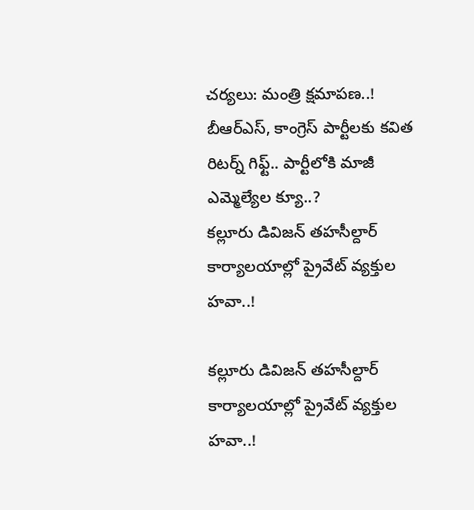చర్యలు: మంత్రి క్షమాపణ..!
బీఆర్ఎస్, కాంగ్రెస్ పార్టీలకు కవిత రిటర్న్ గిఫ్ట్.. పార్టీలోకి మాజీ ఎమ్మెల్యేల క్యూ..?
కల్లూరు డివిజన్ తహసీల్దార్ కార్యాలయాల్లో ప్రైవేట్ వ్యక్తుల హవా..!

కల్లూరు డివిజన్ తహసీల్దార్ కార్యాలయాల్లో ప్రైవేట్ వ్యక్తుల హవా..!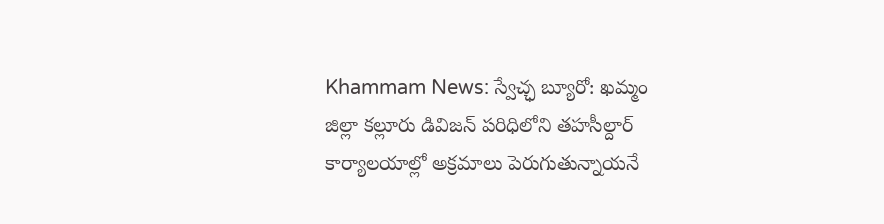Khammam News: స్వేచ్ఛ బ్యూరో: ఖమ్మం జిల్లా కల్లూరు డివిజన్ పరిధిలోని తహసీల్దార్ కార్యాలయాల్లో అక్రమాలు పెరుగుతున్నాయనే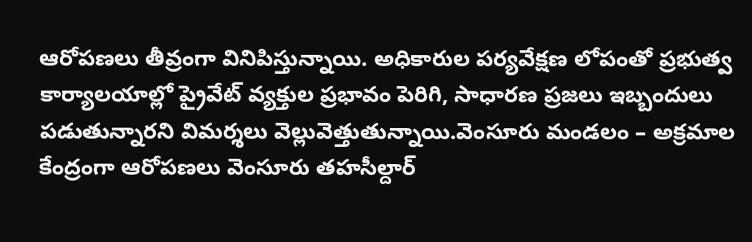ఆరోపణలు తీవ్రంగా వినిపిస్తున్నాయి. అధికారుల పర్యవేక్షణ లోపంతో ప్రభుత్వ కార్యాలయాల్లో ప్రైవేట్ వ్యక్తుల ప్రభావం పెరిగి, సాధారణ ప్రజలు ఇబ్బందులు పడుతున్నారని విమర్శలు వెల్లువెత్తుతున్నాయి.వెంసూరు మండలం – అక్రమాల కేంద్రంగా ఆరోపణలు వెంసూరు తహసీల్దార్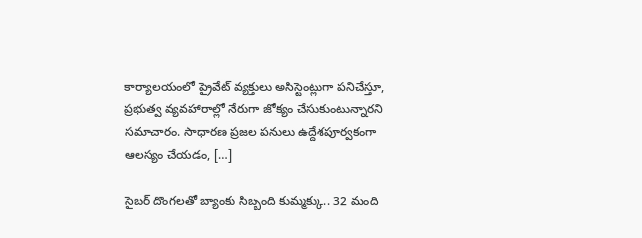కార్యాలయంలో ప్రైవేట్ వ్యక్తులు అసిస్టెంట్లుగా పనిచేస్తూ, ప్రభుత్వ వ్యవహారాల్లో నేరుగా జోక్యం చేసుకుంటున్నారని సమాచారం. సాధారణ ప్రజల పనులు ఉద్దేశపూర్వకంగా ఆలస్యం చేయడం, […]

సైబర్ దొంగలతో బ్యాంకు సిబ్బంది కుమ్మక్కు.. 32 మంది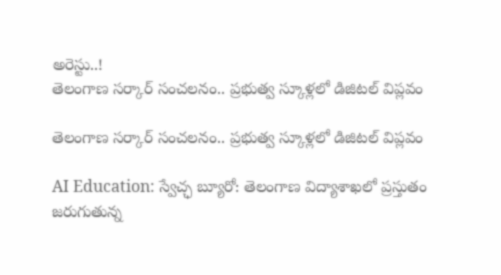అరెస్టు..!
తెలంగాణ సర్కార్ సంచలనం.. ప్రభుత్వ స్కూళ్లలో డిజిటల్ విప్లవం

తెలంగాణ సర్కార్ సంచలనం.. ప్రభుత్వ స్కూళ్లలో డిజిటల్ విప్లవం

AI Education: స్వేచ్ఛ బ్యూరో: తెలంగాణ విద్యాశాఖలో ప్రస్తుతం జరుగుతున్న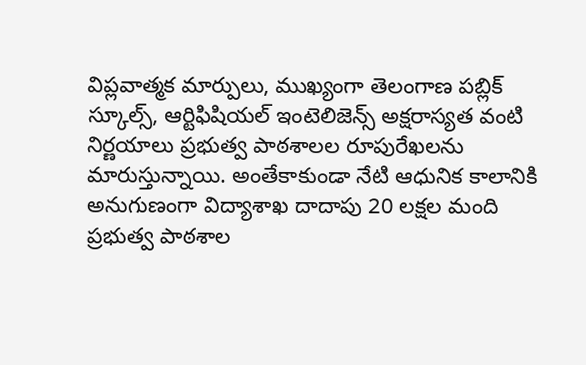విప్లవాత్మక మార్పులు, ముఖ్యంగా తెలంగాణ పబ్లిక్ స్కూల్స్, ఆర్టిఫిషియల్ ఇంటెలిజెన్స్ అక్షరాస్యత వంటి నిర్ణయాలు ప్రభుత్వ పాఠశాలల రూపురేఖలను మారుస్తున్నాయి. అంతేకాకుండా నేటి ఆధునిక కాలానికి అనుగుణంగా విద్యాశాఖ దాదాపు 20 లక్షల మంది ప్రభుత్వ పాఠశాల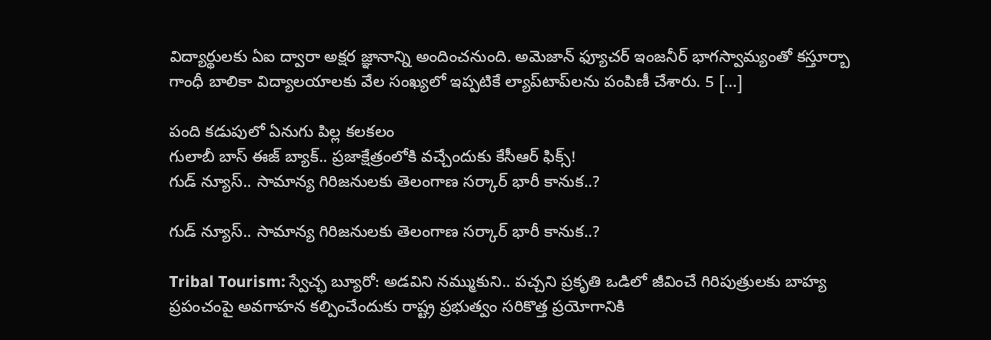విద్యార్థులకు ఏఐ ద్వారా అక్షర జ్ఞానాన్ని అందించనుంది. అమెజాన్ ఫ్యూచర్ ఇంజనీర్ భాగస్వామ్యంతో కస్తూర్బా గాంధీ బాలికా విద్యాలయాలకు వేల సంఖ్యలో ఇప్పటికే ల్యాప్‌టాప్‌లను పంపిణీ చేశారు. 5 […]

పంది కడుపులో ఏనుగు పిల్ల కలకలం
గులాబీ బాస్ ఈజ్ బ్యాక్.. ప్రజాక్షేత్రంలోకి వచ్చేందుకు కేసీఆర్ ఫిక్స్!
గుడ్ న్యూస్.. సామాన్య గిరిజనులకు తెలంగాణ సర్కార్ భారీ కానుక..?

గుడ్ న్యూస్.. సామాన్య గిరిజనులకు తెలంగాణ సర్కార్ భారీ కానుక..?

Tribal Tourism: స్వేచ్ఛ బ్యూరో: అడవిని నమ్ముకుని.. పచ్చని ప్రకృతి ఒడిలో జీవించే గిరిపుత్రులకు బాహ్య ప్రపంచంపై అవగాహన కల్పించేందుకు రాష్ట్ర ప్రభుత్వం సరికొత్త ప్రయోగానికి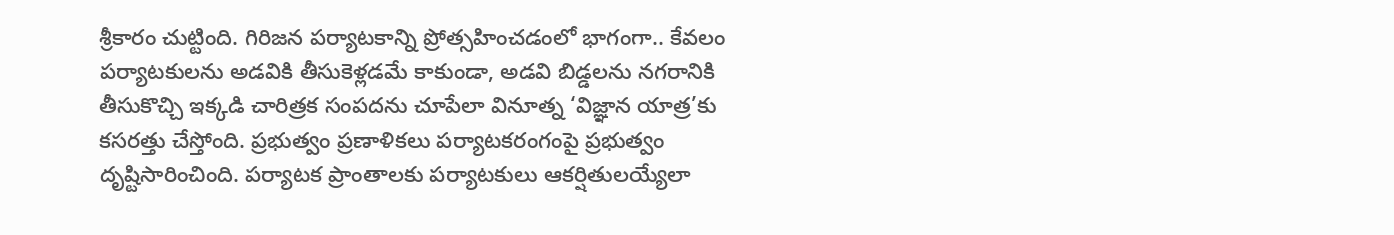శ్రీకారం చుట్టింది. గిరిజన పర్యాటకాన్ని ప్రోత్సహించడంలో భాగంగా.. కేవలం పర్యాటకులను అడవికి తీసుకెళ్లడమే కాకుండా, అడవి బిడ్డలను నగరానికి తీసుకొచ్చి ఇక్కడి చారిత్రక సంపదను చూపేలా వినూత్న ‘విజ్ఞాన యాత్ర’కు కసరత్తు చేస్తోంది. ప్రభుత్వం ప్రణాళికలు పర్యాటకరంగంపై ప్రభుత్వం దృష్టిసారించింది. పర్యాటక ప్రాంతాలకు పర్యాటకులు ఆకర్షితులయ్యేలా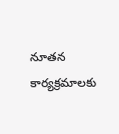నూతన కార్యక్రమాలకు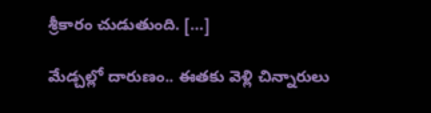శ్రీకారం చుడుతుంది. […]

మేడ్చల్లో దారుణం.. ఈతకు వెళ్లి చిన్నారులు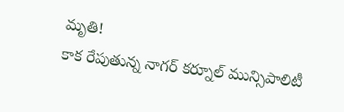మృతి!
కాక రేపుతున్న నాగర్ కర్నూల్ మున్సిపాలిటీ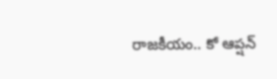రాజకీయం.. కో ఆప్షన్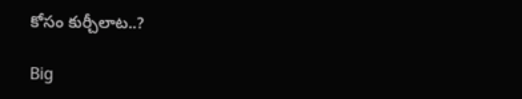కోసం కుర్చీలాట..?

Big